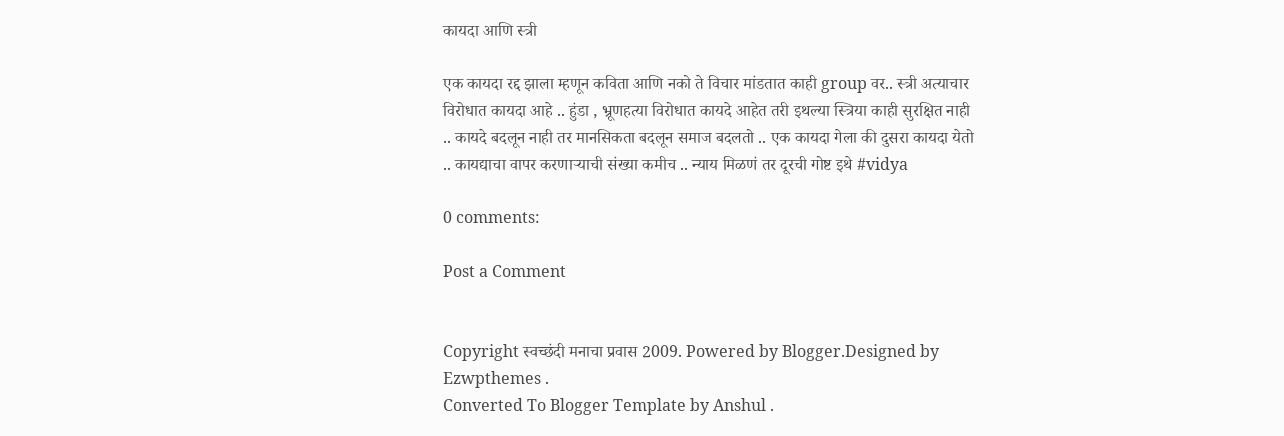कायदा आणि स्त्री

एक कायदा रद्द झाला म्हणून कविता आणि नको ते विचार मांडतात काही group वर.. स्त्री अत्याचार विरोधात कायदा आहे .. हुंडा , भ्रूणहत्या विरोधात कायदे आहेत तरी इथल्या स्त्रिया काही सुरक्षित नाही .. कायदे बदलून नाही तर मानसिकता बदलून समाज बदलतो .. एक कायदा गेला की दुसरा कायदा येतो .. कायद्याचा वापर करणाऱ्याची संख्या कमीच .. न्याय मिळणं तर दूरची गोष्ट इथे #vidya

0 comments:

Post a Comment


Copyright स्वच्छंदी मनाचा प्रवास 2009. Powered by Blogger.Designed by Ezwpthemes .
Converted To Blogger Template by Anshul .